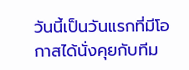วันนี้เป็นวันแรกที่มีโอกาสได้นั่งคุยกับทีม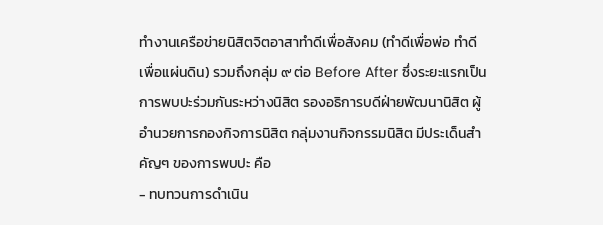ทำงานเครือข่ายนิสิตจิตอาสาทำดีเพื่อสังคม (ทำดีเพื่อพ่อ ทำดีเพื่อแผ่นดิน) รวมถึงกลุ่ม ๙ ต่อ Before After ซึ่งระยะแรกเป็นการพบปะร่วมกันระหว่างนิสิต รองอธิการบดีฝ่ายพัฒนานิสิต ผู้อำนวยการกองกิจการนิสิต กลุ่มงานกิจกรรมนิสิต มีประเด็นสำคัญๆ ของการพบปะ คือ
- ทบทวนการดำเนิน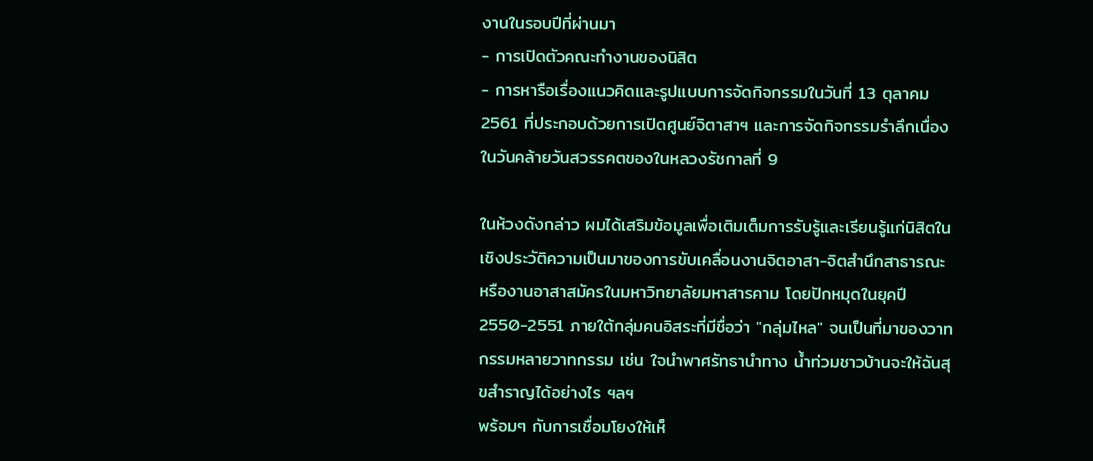งานในรอบปีที่ผ่านมา
- การเปิดตัวคณะทำงานของนิสิต
- การหารือเรื่องแนวคิดและรูปแบบการจัดกิจกรรมในวันที่ 13 ตุลาคม 2561 ที่ประกอบด้วยการเปิดศูนย์จิตาสาฯ และการจัดกิจกรรมรำลึกเนื่องในวันคล้ายวันสวรรคตของในหลวงรัชกาลที่ 9

ในห้วงดังกล่าว ผมได้เสริมข้อมูลเพื่อเติมเต็มการรับรู้และเรียนรู้แก่นิสิตในเชิงประวัติความเป็นมาของการขับเคลื่อนงานจิตอาสา-จิตสำนึกสาธารณะ หรืองานอาสาสมัครในมหาวิทยาลัยมหาสารคาม โดยปักหมุดในยุคปี 2550-2551 ภายใต้กลุ่มคนอิสระที่มีชื่อว่า "กลุ่มไหล" จนเป็นที่มาของวาทกรรมหลายวาทกรรม เช่น ใจนำพาศรัทธานำทาง น้ำท่วมชาวบ้านจะให้ฉันสุขสำราญได้อย่างไร ฯลฯ
พร้อมๆ กับการเชื่อมโยงให้เห็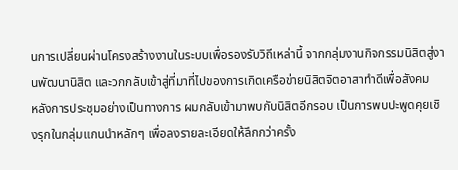นการเปลี่ยนผ่านโครงสร้างงานในระบบเพื่อรองรับวิถีเหล่านี้ จากกลุ่มงานกิจกรรมนิสิตสู่งานพัฒนานิสิต และวกกลับเข้าสู่ที่มาที่ไปของการเกิดเครือข่ายนิสิตจิตอาสาทำดีเพื่อสังคม
หลังการประชุมอย่างเป็นทางการ ผมกลับเข้ามาพบกับนิสิตอีกรอบ เป็นการพบปะพูดคุยเชิงรุกในกลุ่มแกนนำหลักๆ เพื่อลงรายละเอียดให้ลึกกว่าครั้ง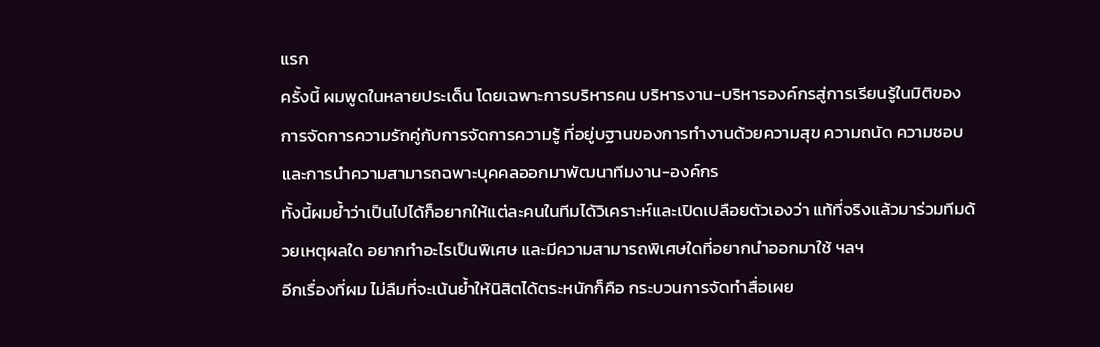แรก
ครั้งนี้ ผมพูดในหลายประเด็น โดยเฉพาะการบริหารคน บริหารงาน-บริหารองค์กรสู่การเรียนรู้ในมิติของการจัดการความรักคู่กับการจัดการความรู้ ที่อยู่บฐานของการทำงานด้วยความสุข ความถนัด ความชอบ และการนำความสามารถฉพาะบุคคลออกมาพัฒนาทีมงาน-องค์กร
ทั้งนี้ผมย้ำว่าเป็นไปได้ก็อยากให้แต่ละคนในทีมได้วิเคราะห์และเปิดเปลือยตัวเองว่า แท้ที่จริงแล้วมาร่วมทีมด้วยเหตุผลใด อยากทำอะไรเป็นพิเศษ และมีความสามารถพิเศษใดที่อยากนำออกมาใช้ ฯลฯ
อีกเรื่องที่ผม ไม่ลืมที่จะเน้นย้ำให้นิสิตได้ตระหนักก็คือ กระบวนการจัดทำสื่อเผย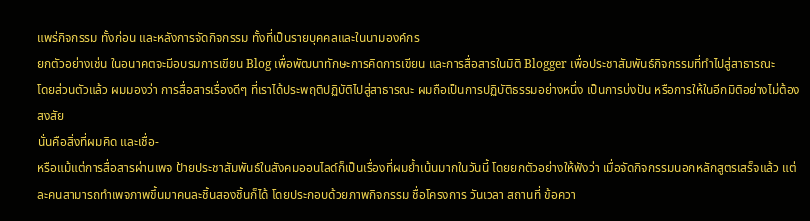แพร่กิจกรรม ทั้งก่อน และหลังการจัดกิจกรรม ทั้งที่เป็นรายบุคคลและในนามองค์กร
ยกตัวอย่างเช่น ในอนาคตจะมีอบรมการเขียน Blog เพื่อพัฒนาทักษะการคิดการเขียน และการสื่อสารในมิติ Blogger เพื่อประชาสัมพันธ์กิจกรรมที่ทำไปสู่สาธารณะ
โดยส่วนตัวแล้ว ผมมองว่า การสื่อสารเรื่องดีๆ ที่เราได้ประพฤติปฏิบัติไปสู่สาธารณะ ผมถือเป็นการปฏิบัติธรรมอย่างหนึ่ง เป็นการบ่งปัน หรือการให้ในอีกมิติอย่างไม่ต้องสงสัย
นั่นคือสิ่งที่ผมคิด และเชื่อ-
หรือแม้แต่การสื่อสารผ่านเพจ ป้ายประชาสัมพันธ์ในสังคมออนไลด์ก็เป็นเรื่องที่ผมย้ำเน้นมากในวันนี้ โดยยกตัวอย่างให้ฟังว่า เมื่อจัดกิจกรรมนอกหลักสูตรเสร็จแล้ว แต่ละคนสามารถทำเพจภาพขึ้นมาคนละชิ้นสองชิ้นก็ได้ โดยประกอบด้วยภาพกิจกรรม ชื่อโครงการ วันเวลา สถานที่ ข้อควา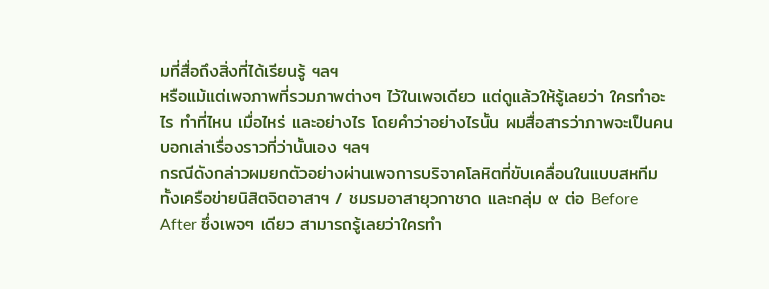มที่สื่อถึงสิ่งที่ได้เรียนรู้ ฯลฯ
หรือแม้แต่เพจภาพที่รวมภาพต่างๆ ไว้ในเพจเดียว แต่ดูแล้วให้รู้เลยว่า ใครทำอะไร ทำที่ไหน เมื่อไหร่ และอย่างไร โดยคำว่าอย่างไรนั้น ผมสื่อสารว่าภาพจะเป็นคนบอกเล่าเรื่องราวที่ว่านั้นเอง ฯลฯ
กรณีดังกล่าวผมยกตัวอย่างผ่านเพจการบริจาคโลหิตที่ขับเคลื่อนในแบบสหทีมทั้งเครือข่ายนิสิตจิตอาสาฯ / ชมรมอาสายุวกาชาด และกลุ่ม ๙ ต่อ Before After ซึ่งเพจๆ เดียว สามารถรู้เลยว่าใครทำ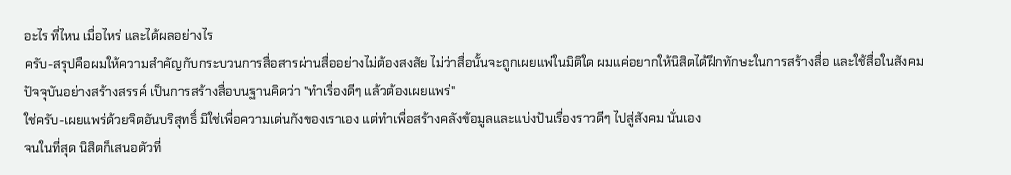อะไร ที่ไหน เมื่อไหร่ และได้ผลอย่างไร
ครับ-สรุปคือผมให้ความสำคัญกับกระบวนการสื่อสารผ่านสื่ออย่างไม่ต้องสงสัย ไม่ว่าสื่อนั้นจะถูกเผยแพ่ในมิติใด ผมแค่อยากให้นิสิตได้ฝึกทักษะในการสร้างสื่อ และใช้สื่อในสังคมปัจจุบันอย่างสร้างสรรค์ เป็นการสร้างสื่อบนฐานคิดว่า "ทำเรื่องดีๆ แล้วต้องเผยแพร่"
ใช่ครับ-เผยแพร่ด้วยจิตอันบริสุทธิ์ มิใช่เพื่อความเด่นกังของเราเอง แต่ทำเพื่อสร้างคลังข้อมูลและแบ่งปันเรื่องราวดีๆ ไปสู่สังคม นั่นเอง
จนในที่สุด นิสิตก็เสนอตัวที่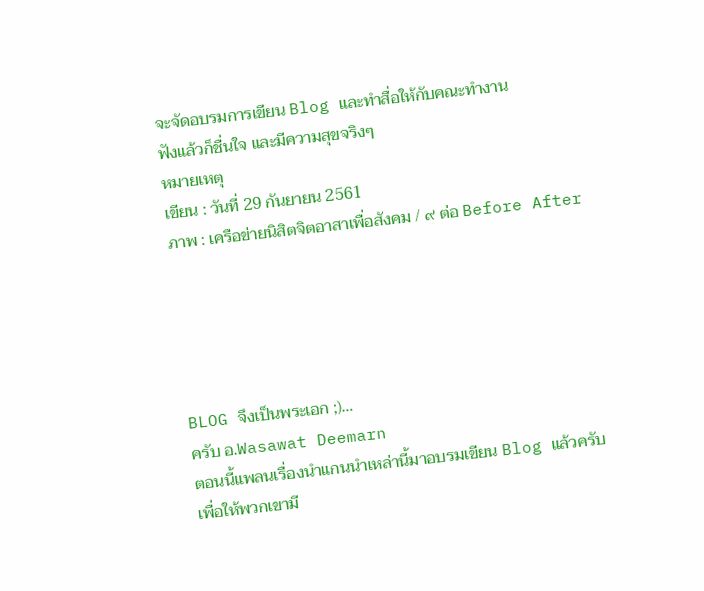จะจัดอบรมการเขียน Blog และทำสื่อให้กับคณะทำงาน
ฟังแล้วก็ชื่นใจ และมีความสุขจริงๆ
หมายเหตุ
เขียน : วันที่ 29 กันยายน 2561
ภาพ : เครือข่ายนิสิตจิตอาสาเพื่อสังคม / ๙ ต่อ Before After





BLOG จึงเป็นพระเอก ;)…
ครับ อ.Wasawat Deemarn
ตอนนี้แพลนเรื่องนำแกนนำเหล่านี้มาอบรมเขียน Blog แล้วครับ เพื่อให้พวกเขามี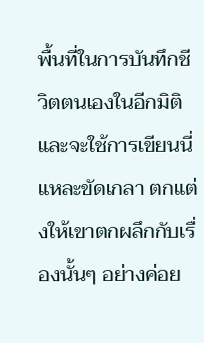พื้นที่ในการบันทึกชีวิตตนเองในอีกมิติ
และจะใช้การเขียนนี่แหละขัดเกลา ตกแต่งให้เขาตกผลึกกับเรื่องนั้นๆ อย่างค่อย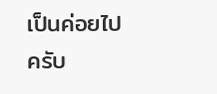เป็นค่อยไป ครับ